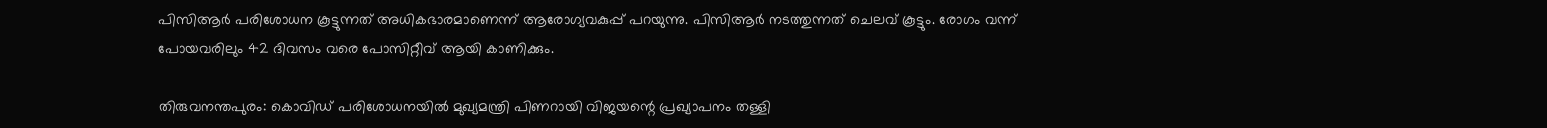പിസിആർ പരിശോധന കൂട്ടുന്നത് അധികഭാരമാണെന്ന് ആരോഗ്യവകുപ്പ് പറയുന്നു. പിസിആർ നടത്തുന്നത് ചെലവ് കൂട്ടും. രോഗം വന്ന് പോയവരിലും 42 ദിവസം വരെ പോസിറ്റീവ് ആയി കാണിക്കും.

തിരുവനന്തപുരം: കൊവിഡ് പരിശോധനയിൽ മുഖ്യമന്ത്രി പിണറായി വിജയന്റെ പ്രഖ്യാപനം തള്ളി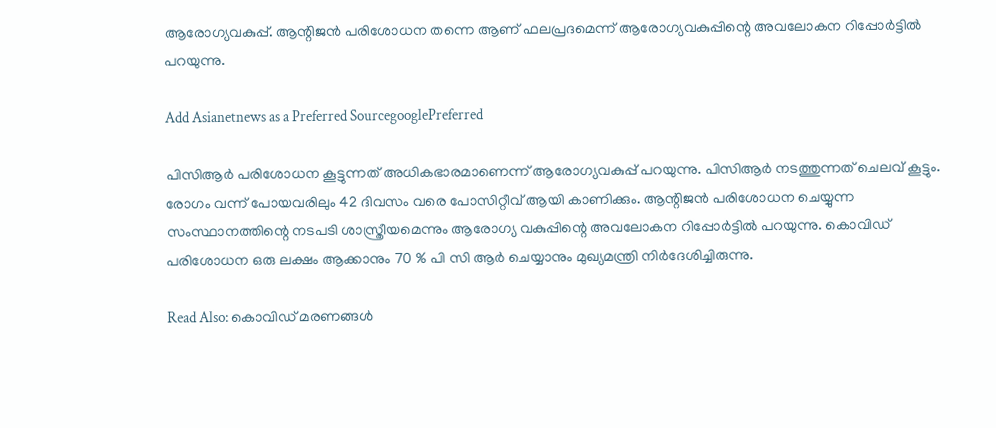ആരോഗ്യവകുപ്പ്. ആന്റിജൻ പരിശോധന തന്നെ ആണ് ഫലപ്രദമെന്ന് ആരോഗ്യവകുപ്പിന്റെ അവലോകന റിപ്പോർട്ടിൽ പറയുന്നു.

Add Asianetnews as a Preferred SourcegooglePreferred

പിസിആർ പരിശോധന കൂട്ടുന്നത് അധികഭാരമാണെന്ന് ആരോഗ്യവകുപ്പ് പറയുന്നു. പിസിആർ നടത്തുന്നത് ചെലവ് കൂട്ടും. രോഗം വന്ന് പോയവരിലും 42 ദിവസം വരെ പോസിറ്റീവ് ആയി കാണിക്കും. ആന്റിജൻ പരിശോധന ചെയ്യുന്ന സംസ്ഥാനത്തിന്റെ നടപടി ശാസ്ത്രീയമെന്നും ആരോഗ്യ വകുപ്പിന്റെ അവലോകന റിപ്പോർട്ടിൽ പറയുന്നു. കൊവിഡ് പരിശോധന ഒരു ലക്ഷം ആക്കാനും 70 % പി സി ആർ ചെയ്യാനും മുഖ്യമന്ത്രി നിർദേശിച്ചിരുന്നു.

Read Also: കൊവിഡ് മരണങ്ങൾ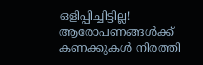ഒളിപ്പിച്ചിട്ടില്ല! ആരോപണങ്ങൾക്ക് കണക്കുകൾ നിരത്തി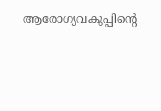ആരോഗ്യവകുപ്പിന്‍റെ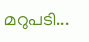മറുപടി...